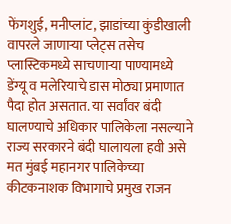फेंगशुई, मनीप्लांट, झाडांच्या कुंडीखाली वापरले जाणाऱ्या प्लेट्स तसेच प्लास्टिकमध्ये साचणाऱ्या पाण्यामध्ये डेंग्यू व मलेरियाचे डास मोठ्या प्रमाणात पैदा होत असतात. या सर्वांवर बंदी घालण्याचे अधिकार पालिकेला नसल्याने राज्य सरकारने बंदी घालायला हवी असे मत मुंबई महानगर पालिकेच्या कीटकनाशक विभागाचे प्रमुख राजन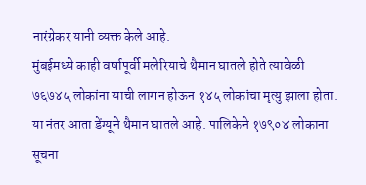नारंग्रेकर यानी व्यक्त केले आहे.
मुंबईमध्ये काही वर्षापूर्वी मलेरियाचे थैमान घातले होते त्यावेळी ७६७४५ लोकांना याची लागन होऊन १४५ लोकांचा मृत्यु झाला होता. या नंतर आता डेंग्यूने थैमान घातले आहे. पालिकेने १७९०४ लोकाना सूचना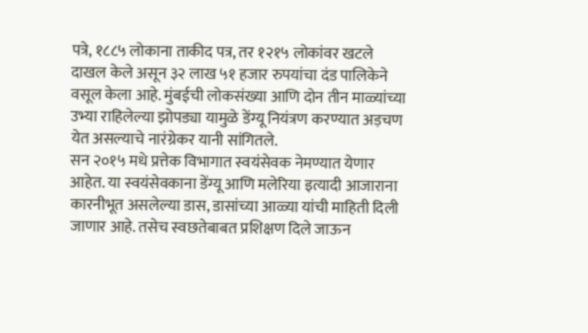पत्रे, १८८५ लोकाना ताकीद पत्र, तर १२१५ लोकांवर खटले दाखल केले असून ३२ लाख ५१ हजार रुपयांचा दंड पालिकेने वसूल केला आहे. मुंबईची लोकसंख्या आणि दोन तीन माळ्यांच्या उभ्या राहिलेल्या झोपड्या यामुळे डेंग्यू नियंत्रण करण्यात अड़चण येत असल्याचे नारंग्रेकर यानी सांगितले.
सन २०१५ मधे प्रत्तेक विभागात स्वयंसेवक नेमण्यात येणार आहेत. या स्वयंसेवकाना डेंग्यू आणि मलेरिया इत्यादी आजाराना कारनीभूत असलेल्या डास, डासांच्या आळ्या यांची माहिती दिली जाणार आहे. तसेच स्वछतेबाबत प्रशिक्षण दिले जाऊन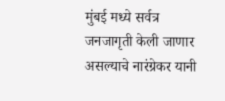मुंबई मध्ये सर्वत्र जनजागृती केली जाणार असल्याचे नारंग्रेकर यानी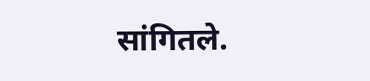सांगितले.